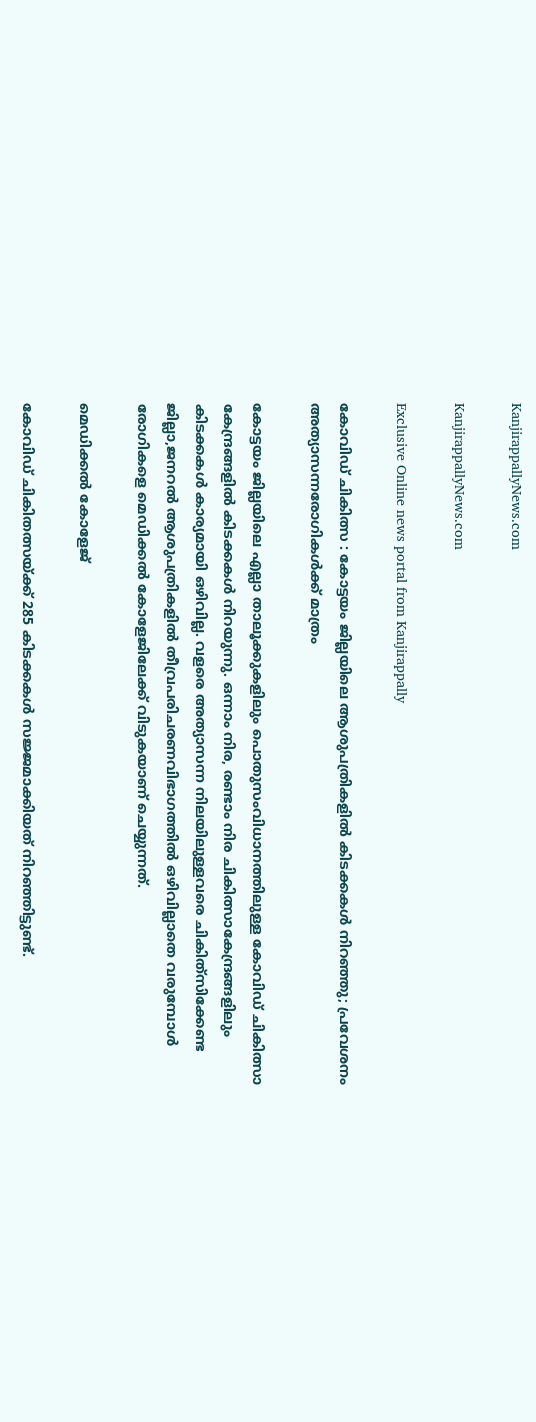KanjirappallyNews.com

KanjirappallyNews.com

Exclusive Online news portal from Kanjirappally

കോവിഡ് ചികിത്സ : കോട്ടയം ജില്ലയിലെ ആശുപത്രികളിൽ കിടക്കകൾ നിറഞ്ഞു; പ്രവേശനം അത്യാസന്നരോഗികൾക്ക് മാത്രം

കോട്ടയം ജില്ലയിലെ എല്ലാ താലൂക്കുകളിലും പൊതുസംവിധാനത്തിലുള്ള കോവിഡ് ചികിത്സാ കേന്ദ്രങ്ങളിൽ കിടക്കകൾ നിറയുന്നു. ഒന്നാം നിര, രണ്ടാം നിര ചികിത്സാകേന്ദ്രങ്ങളിലും കിടക്കകൾ കാര്യമായി ഒഴിവില്ല. വളരെ അത്യാസന്ന നിലയിലുള്ളവരെ ചികിത്‌സിക്കേണ്ട ജില്ലാ,ജനറൽ ആശുപത്രികളിൽ തീവ്രപരിചരണവിഭാഗത്തിൽ ഒഴിവില്ലാതെ വരുമ്പോൾ രോഗികളെ മെഡിക്കൽ കോളേജിലേക്ക് വിടുകയാണ് ചെയ്യുന്നത്.

മെഡിക്കൽ കോളേജ്

കോവിഡ് ചികിതത്സയ്ക്ക് 285 കിടക്കകൾ സജ്ജമാക്കിയത് നിറഞ്ഞിട്ടുണ്ട്.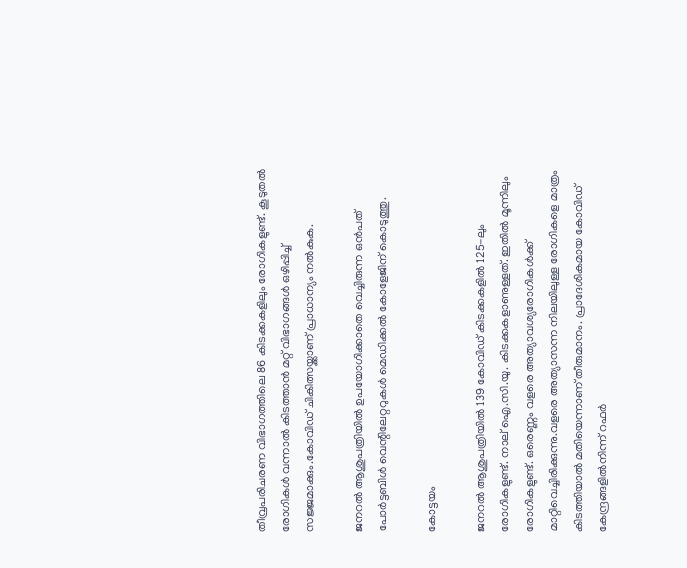തീവ്രപരിചരണ വിഭാഗത്തിലെ 86 കിടക്കകളിലും രോഗികളുണ്ട്. കൂടുതൽ രോഗികൾ വന്നാൽ കിടത്താൻ മറ്റ് വിഭാഗങ്ങൾ ഒഴിപ്പിച്ച് സജ്ജമാക്കും.കോവിഡ് ചികിത്സയ്ക്കാണ് പ്രാധാന്യം നൽകുക.

ജനറൽ ആശുപത്രിയിൽ ഉപയോഗിക്കാതെ വെച്ചിരുന്ന ഒൻപത് പോർട്ടബിൾ വെന്റിലേറ്ററുകൾ മെഡിക്കൽ കോളേജിന് കൊടുത്തു.

കോട്ടയം

ജനറൽ ആശുപത്രിയിൽ 139 കോവിഡ് കിടക്കകളിൽ 125-ലും രോഗികളുണ്ട്. നാല് ഐ.സി.യു. കിടക്കകളാണുള്ളത്. ഇതിൽ മൂന്നിലും രോഗികളുണ്ട്. ഒരെണ്ണം വളരെ അത്യാവശ്യരോഗികൾക്ക് മാറ്റിവെച്ചിരിക്കുന്നു.വളരെ അത്യാസന്ന നിലയിലുള്ള രോഗികളെ മാത്രം കിടത്തിയാൽ മതിയെന്നാണ് തീരുമാനം. പ്രാദേശികമായ കോവിഡ് കേന്ദ്രങ്ങളിൽനിന്ന് റഫർ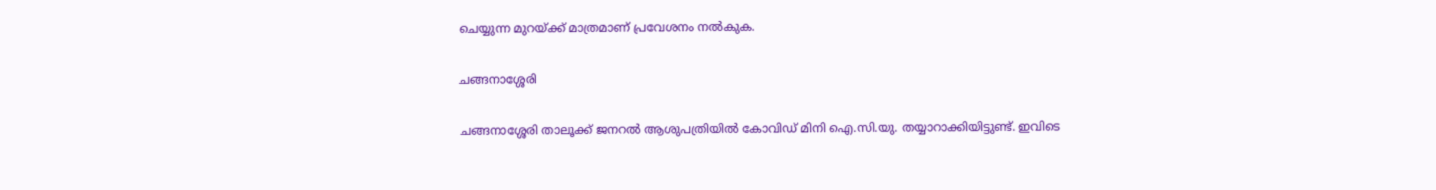ചെയ്യുന്ന മുറയ്ക്ക്‌ മാത്രമാണ് പ്രവേശനം നൽകുക.

ചങ്ങനാശ്ശേരി

ചങ്ങനാശ്ശേരി താലൂക്ക് ജനറൽ ആശുപത്രിയിൽ കോവിഡ് മിനി ഐ.സി.യു. തയ്യാറാക്കിയിട്ടുണ്ട്. ഇവിടെ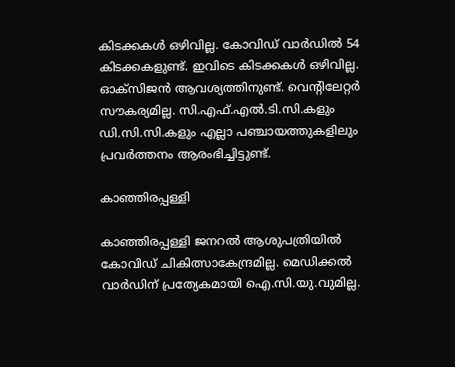കിടക്കകൾ ഒഴിവില്ല. കോവിഡ് വാർഡിൽ 54 കിടക്കകളുണ്ട്‌. ഇവിടെ കിടക്കകൾ ഒഴിവില്ല. ഓക്‌സിജൻ ആവശ്യത്തിനുണ്ട്. വെന്റിലേറ്റർ സൗകര്യമില്ല. സി.എഫ്.എൽ.ടി.സി.കളും ഡി.സി.സി.കളും എല്ലാ പഞ്ചായത്തുകളിലും പ്രവർത്തനം ആരംഭിച്ചിട്ടുണ്ട്.

കാഞ്ഞിരപ്പള്ളി

കാഞ്ഞിരപ്പള്ളി ജനറൽ ആശുപത്രിയിൽ കോവിഡ് ചികിത്സാകേന്ദ്രമില്ല. മെഡിക്കൽ വാർഡിന് പ്രത്യേകമായി ഐ.സി.യു.വുമില്ല.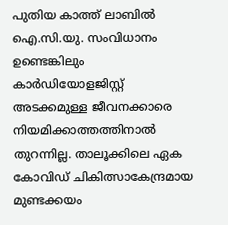പുതിയ കാത്ത് ലാബിൽ ഐ.സി.യു. സംവിധാനം ഉണ്ടെങ്കിലും കാർഡിയോളജിസ്റ്റ് അടക്കമുള്ള ജീവനക്കാരെ നിയമിക്കാത്തത്തിനാൽ തുറന്നില്ല. താലൂക്കിലെ ഏക കോവിഡ് ചികിത്സാകേന്ദ്രമായ മുണ്ടക്കയം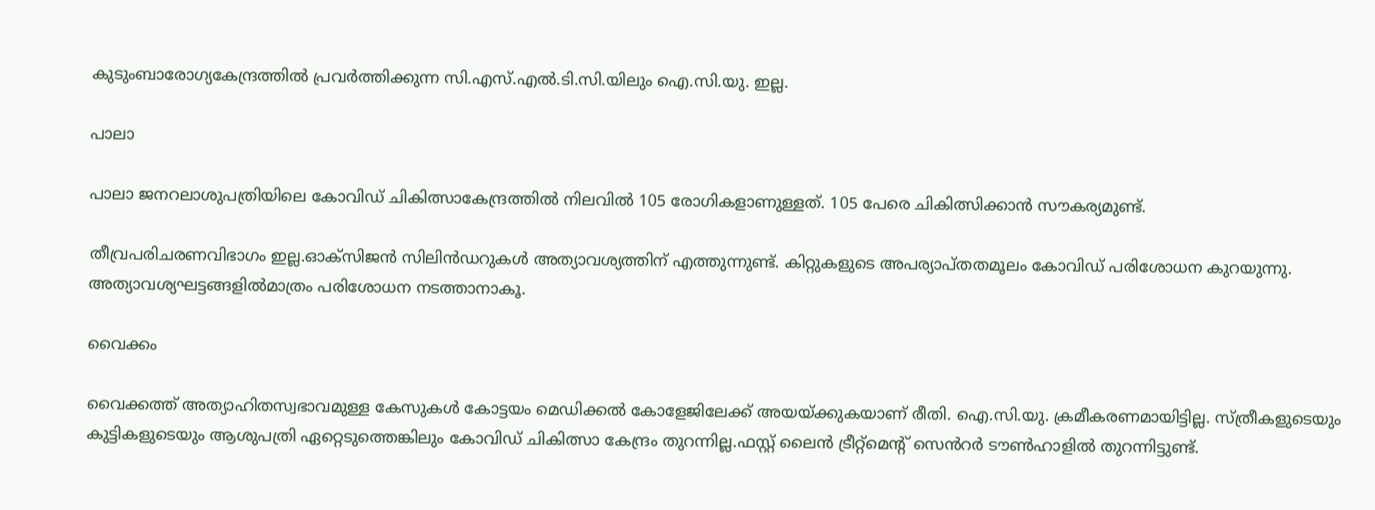കുടുംബാരോഗ്യകേന്ദ്രത്തിൽ പ്രവർത്തിക്കുന്ന സി.എസ്.എൽ.ടി.സി.യിലും ഐ.സി.യു. ഇല്ല.

പാലാ

പാലാ ജനറലാശുപത്രിയിലെ കോവിഡ് ചികിത്സാകേന്ദ്രത്തിൽ നിലവിൽ 105 രോഗികളാണുള്ളത്. 105 പേരെ ചികിത്സിക്കാൻ സൗകര്യമുണ്ട്‌.

തീവ്രപരിചരണവിഭാഗം ഇല്ല.ഓക്‌സിജൻ സിലിൻഡറുകൾ അത്യാവശ്യത്തിന് എത്തുന്നുണ്ട്. കിറ്റുകളുടെ അപര്യാപ്തതമൂലം കോവിഡ് പരിശോധന കുറയുന്നു. അത്യാവശ്യഘട്ടങ്ങളിൽമാത്രം പരിശോധന നടത്താനാകൂ.

വൈക്കം

വൈക്കത്ത് അത്യാഹിതസ്വഭാവമുള്ള കേസുകൾ കോട്ടയം മെഡിക്കൽ കോളേജിലേക്ക് അയയ്ക്കുകയാണ് രീതി. ഐ.സി.യു. ക്രമീകരണമായിട്ടില്ല. സ്ത്രീകളുടെയും കുട്ടികളുടെയും ആശുപത്രി ഏറ്റെടുത്തെങ്കിലും കോവിഡ് ചികിത്സാ കേന്ദ്രം തുറന്നില്ല.ഫസ്റ്റ് ലൈൻ ട്രീറ്റ്മെന്റ് സെൻറർ ടൗൺഹാളിൽ തുറന്നിട്ടുണ്ട്.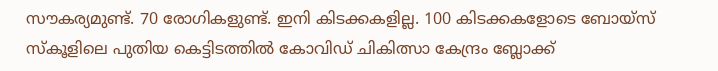സൗകര്യമുണ്ട്. 70 രോഗികളുണ്ട്. ഇനി കിടക്കകളില്ല. 100 കിടക്കകളോടെ ബോയ്സ് സ്കൂളിലെ പുതിയ കെട്ടിടത്തിൽ കോവിഡ് ചികിത്സാ കേന്ദ്രം ബ്ലോക്ക്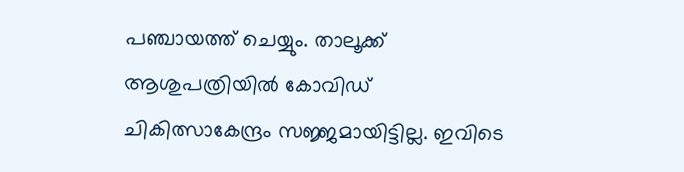പഞ്ചായത്ത് ചെയ്യും. താലൂക്ക് ആശുപത്രിയിൽ കോവിഡ് ചികിത്സാകേന്ദ്രം സജ്ജമായിട്ടില്ല. ഇവിടെ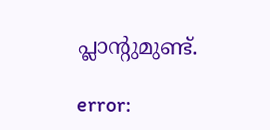പ്ലാന്റുമുണ്ട്.

error: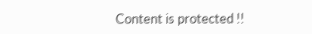Content is protected !!